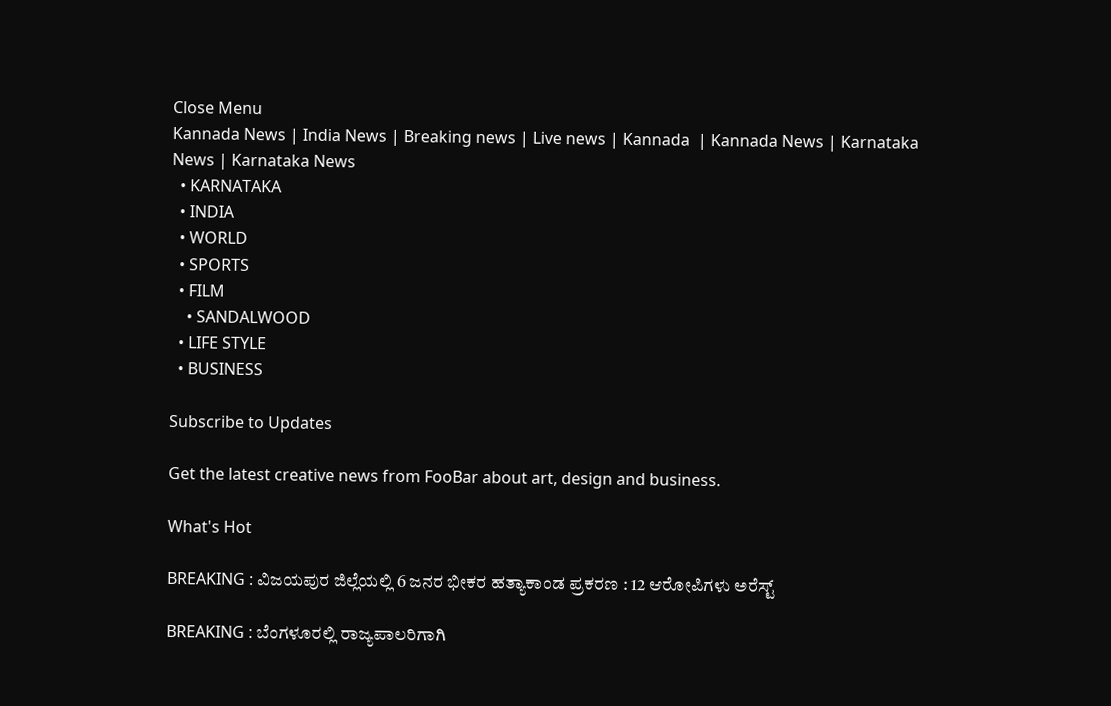Close Menu
Kannada News | India News | Breaking news | Live news | Kannada  | Kannada News | Karnataka News | Karnataka News
  • KARNATAKA
  • INDIA
  • WORLD
  • SPORTS
  • FILM
    • SANDALWOOD
  • LIFE STYLE
  • BUSINESS

Subscribe to Updates

Get the latest creative news from FooBar about art, design and business.

What's Hot

BREAKING : ವಿಜಯಪುರ ಜಿಲ್ಲೆಯಲ್ಲಿ 6 ಜನರ ಭೀಕರ ಹತ್ಯಾಕಾಂಡ ಪ್ರಕರಣ : 12 ಆರೋಪಿಗಳು ಅರೆಸ್ಟ್

BREAKING : ಬೆಂಗಳೂರಲ್ಲಿ ರಾಜ್ಯಪಾಲರಿಗಾಗಿ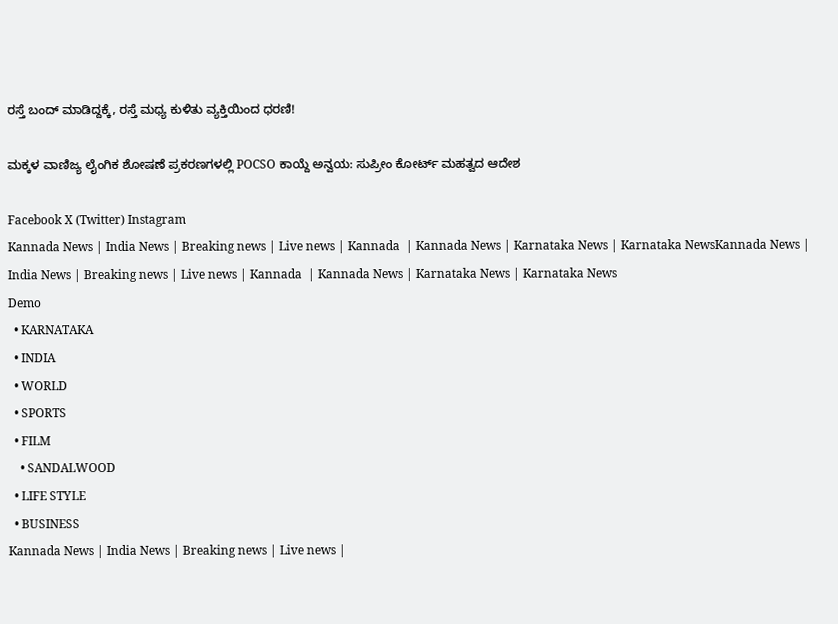ರಸ್ತೆ ಬಂದ್ ಮಾಡಿದ್ದಕ್ಕೆ, ರಸ್ತೆ ಮಧ್ಯ ಕುಳಿತು ವ್ಯಕ್ತಿಯಿಂದ ಧರಣಿ!

ಮಕ್ಕಳ ವಾಣಿಜ್ಯ ಲೈಂಗಿಕ ಶೋಷಣೆ ಪ್ರಕರಣಗಳಲ್ಲಿ POCSO ಕಾಯ್ದೆ ಅನ್ವಯ: ಸುಪ್ರೀಂ ಕೋರ್ಟ್ ಮಹತ್ವದ ಆದೇಶ

Facebook X (Twitter) Instagram
Kannada News | India News | Breaking news | Live news | Kannada  | Kannada News | Karnataka News | Karnataka NewsKannada News | India News | Breaking news | Live news | Kannada  | Kannada News | Karnataka News | Karnataka News
Demo
  • KARNATAKA
  • INDIA
  • WORLD
  • SPORTS
  • FILM
    • SANDALWOOD
  • LIFE STYLE
  • BUSINESS
Kannada News | India News | Breaking news | Live news |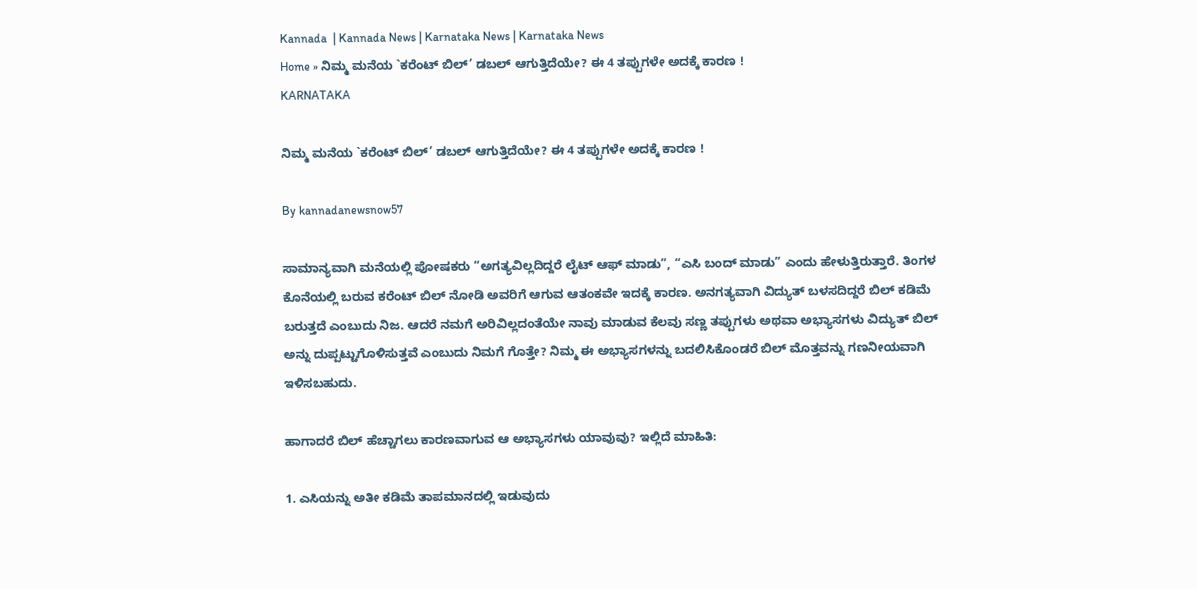Kannada  | Kannada News | Karnataka News | Karnataka News
Home » ನಿಮ್ಮ ಮನೆಯ `ಕರೆಂಟ್ ಬಿಲ್’ ಡಬಲ್ ಆಗುತ್ತಿದೆಯೇ? ಈ 4 ತಪ್ಪುಗಳೇ ಅದಕ್ಕೆ ಕಾರಣ !
KARNATAKA

ನಿಮ್ಮ ಮನೆಯ `ಕರೆಂಟ್ ಬಿಲ್’ ಡಬಲ್ ಆಗುತ್ತಿದೆಯೇ? ಈ 4 ತಪ್ಪುಗಳೇ ಅದಕ್ಕೆ ಕಾರಣ !

By kannadanewsnow57

ಸಾಮಾನ್ಯವಾಗಿ ಮನೆಯಲ್ಲಿ ಪೋಷಕರು “ಅಗತ್ಯವಿಲ್ಲದಿದ್ದರೆ ಲೈಟ್ ಆಫ್ ಮಾಡು”, “ಎಸಿ ಬಂದ್ ಮಾಡು” ಎಂದು ಹೇಳುತ್ತಿರುತ್ತಾರೆ. ತಿಂಗಳ ಕೊನೆಯಲ್ಲಿ ಬರುವ ಕರೆಂಟ್ ಬಿಲ್ ನೋಡಿ ಅವರಿಗೆ ಆಗುವ ಆತಂಕವೇ ಇದಕ್ಕೆ ಕಾರಣ. ಅನಗತ್ಯವಾಗಿ ವಿದ್ಯುತ್ ಬಳಸದಿದ್ದರೆ ಬಿಲ್ ಕಡಿಮೆ ಬರುತ್ತದೆ ಎಂಬುದು ನಿಜ. ಆದರೆ ನಮಗೆ ಅರಿವಿಲ್ಲದಂತೆಯೇ ನಾವು ಮಾಡುವ ಕೆಲವು ಸಣ್ಣ ತಪ್ಪುಗಳು ಅಥವಾ ಅಭ್ಯಾಸಗಳು ವಿದ್ಯುತ್ ಬಿಲ್ ಅನ್ನು ದುಪ್ಪಟ್ಟುಗೊಳಿಸುತ್ತವೆ ಎಂಬುದು ನಿಮಗೆ ಗೊತ್ತೇ? ನಿಮ್ಮ ಈ ಅಭ್ಯಾಸಗಳನ್ನು ಬದಲಿಸಿಕೊಂಡರೆ ಬಿಲ್ ಮೊತ್ತವನ್ನು ಗಣನೀಯವಾಗಿ ಇಳಿಸಬಹುದು.

ಹಾಗಾದರೆ ಬಿಲ್ ಹೆಚ್ಚಾಗಲು ಕಾರಣವಾಗುವ ಆ ಅಭ್ಯಾಸಗಳು ಯಾವುವು? ಇಲ್ಲಿದೆ ಮಾಹಿತಿ:

1. ಎಸಿಯನ್ನು ಅತೀ ಕಡಿಮೆ ತಾಪಮಾನದಲ್ಲಿ ಇಡುವುದು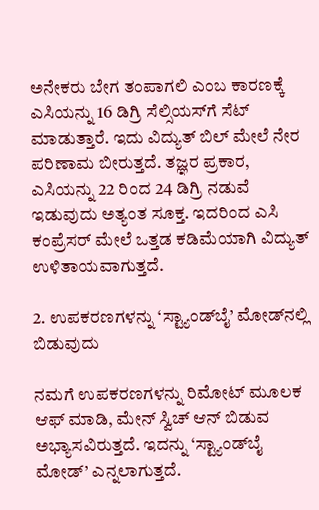ಅನೇಕರು ಬೇಗ ತಂಪಾಗಲಿ ಎಂಬ ಕಾರಣಕ್ಕೆ ಎಸಿಯನ್ನು 16 ಡಿಗ್ರಿ ಸೆಲ್ಸಿಯಸ್‌ಗೆ ಸೆಟ್ ಮಾಡುತ್ತಾರೆ. ಇದು ವಿದ್ಯುತ್ ಬಿಲ್ ಮೇಲೆ ನೇರ ಪರಿಣಾಮ ಬೀರುತ್ತದೆ. ತಜ್ಞರ ಪ್ರಕಾರ, ಎಸಿಯನ್ನು 22 ರಿಂದ 24 ಡಿಗ್ರಿ ನಡುವೆ ಇಡುವುದು ಅತ್ಯಂತ ಸೂಕ್ತ. ಇದರಿಂದ ಎಸಿ ಕಂಪ್ರೆಸರ್ ಮೇಲೆ ಒತ್ತಡ ಕಡಿಮೆಯಾಗಿ ವಿದ್ಯುತ್ ಉಳಿತಾಯವಾಗುತ್ತದೆ.

2. ಉಪಕರಣಗಳನ್ನು ‘ಸ್ಟ್ಯಾಂಡ್‌ಬೈ’ ಮೋಡ್‌ನಲ್ಲಿ ಬಿಡುವುದು

ನಮಗೆ ಉಪಕರಣಗಳನ್ನು ರಿಮೋಟ್ ಮೂಲಕ ಆಫ್ ಮಾಡಿ, ಮೇನ್ ಸ್ವಿಚ್ ಆನ್ ಬಿಡುವ ಅಭ್ಯಾಸವಿರುತ್ತದೆ. ಇದನ್ನು ‘ಸ್ಟ್ಯಾಂಡ್‌ಬೈ ಮೋಡ್’ ಎನ್ನಲಾಗುತ್ತದೆ.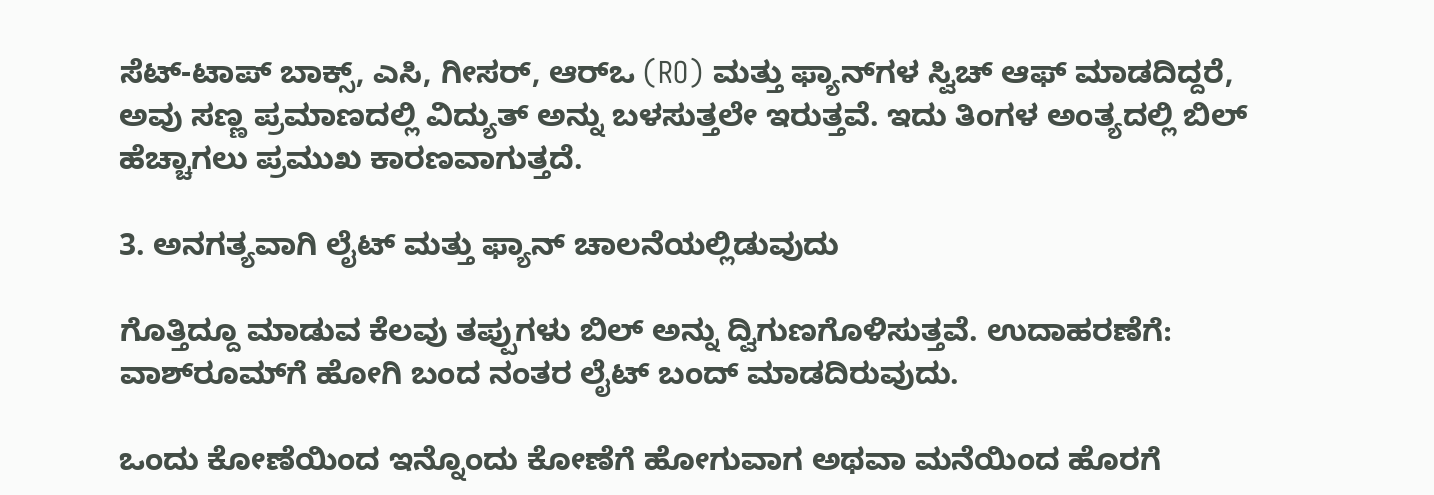ಸೆಟ್-ಟಾಪ್ ಬಾಕ್ಸ್, ಎಸಿ, ಗೀಸರ್, ಆರ್‌ಒ (RO) ಮತ್ತು ಫ್ಯಾನ್‌ಗಳ ಸ್ವಿಚ್ ಆಫ್ ಮಾಡದಿದ್ದರೆ, ಅವು ಸಣ್ಣ ಪ್ರಮಾಣದಲ್ಲಿ ವಿದ್ಯುತ್ ಅನ್ನು ಬಳಸುತ್ತಲೇ ಇರುತ್ತವೆ. ಇದು ತಿಂಗಳ ಅಂತ್ಯದಲ್ಲಿ ಬಿಲ್ ಹೆಚ್ಚಾಗಲು ಪ್ರಮುಖ ಕಾರಣವಾಗುತ್ತದೆ.

3. ಅನಗತ್ಯವಾಗಿ ಲೈಟ್ ಮತ್ತು ಫ್ಯಾನ್ ಚಾಲನೆಯಲ್ಲಿಡುವುದು

ಗೊತ್ತಿದ್ದೂ ಮಾಡುವ ಕೆಲವು ತಪ್ಪುಗಳು ಬಿಲ್ ಅನ್ನು ದ್ವಿಗುಣಗೊಳಿಸುತ್ತವೆ. ಉದಾಹರಣೆಗೆ: ವಾಶ್‌ರೂಮ್‌ಗೆ ಹೋಗಿ ಬಂದ ನಂತರ ಲೈಟ್ ಬಂದ್ ಮಾಡದಿರುವುದು.

ಒಂದು ಕೋಣೆಯಿಂದ ಇನ್ನೊಂದು ಕೋಣೆಗೆ ಹೋಗುವಾಗ ಅಥವಾ ಮನೆಯಿಂದ ಹೊರಗೆ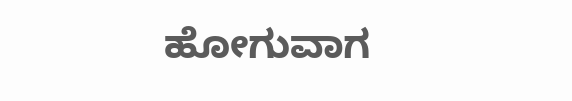ಹೋಗುವಾಗ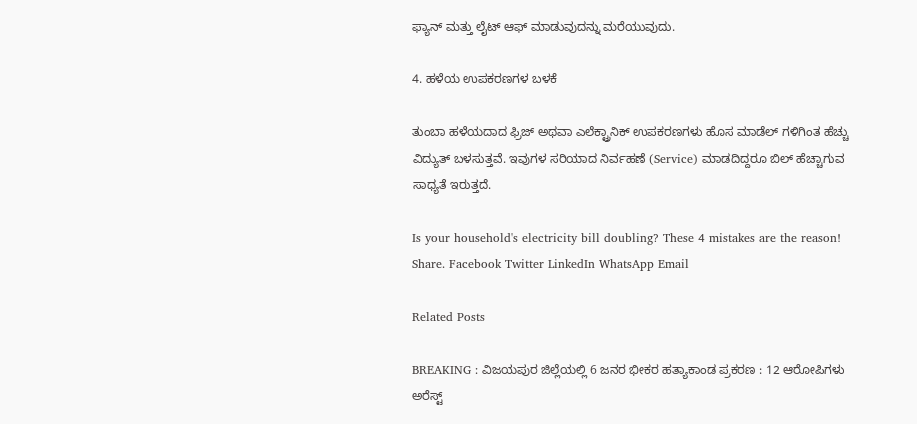ಫ್ಯಾನ್ ಮತ್ತು ಲೈಟ್ ಆಫ್ ಮಾಡುವುದನ್ನು ಮರೆಯುವುದು.

4. ಹಳೆಯ ಉಪಕರಣಗಳ ಬಳಕೆ

ತುಂಬಾ ಹಳೆಯದಾದ ಫ್ರಿಜ್ ಅಥವಾ ಎಲೆಕ್ಟ್ರಾನಿಕ್ ಉಪಕರಣಗಳು ಹೊಸ ಮಾಡೆಲ್‌ ಗಳಿಗಿಂತ ಹೆಚ್ಚು ವಿದ್ಯುತ್ ಬಳಸುತ್ತವೆ. ಇವುಗಳ ಸರಿಯಾದ ನಿರ್ವಹಣೆ (Service) ಮಾಡದಿದ್ದರೂ ಬಿಲ್ ಹೆಚ್ಚಾಗುವ ಸಾಧ್ಯತೆ ಇರುತ್ತದೆ.

Is your household's electricity bill doubling? These 4 mistakes are the reason!
Share. Facebook Twitter LinkedIn WhatsApp Email

Related Posts

BREAKING : ವಿಜಯಪುರ ಜಿಲ್ಲೆಯಲ್ಲಿ 6 ಜನರ ಭೀಕರ ಹತ್ಯಾಕಾಂಡ ಪ್ರಕರಣ : 12 ಆರೋಪಿಗಳು ಅರೆಸ್ಟ್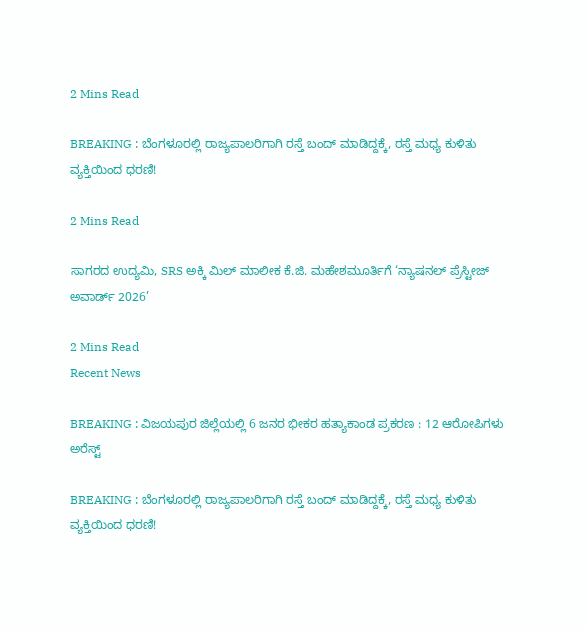2 Mins Read

BREAKING : ಬೆಂಗಳೂರಲ್ಲಿ ರಾಜ್ಯಪಾಲರಿಗಾಗಿ ರಸ್ತೆ ಬಂದ್ ಮಾಡಿದ್ದಕ್ಕೆ, ರಸ್ತೆ ಮಧ್ಯ ಕುಳಿತು ವ್ಯಕ್ತಿಯಿಂದ ಧರಣಿ!

2 Mins Read

ಸಾಗರದ ಉದ್ಯಮಿ, SRS ಅಕ್ಕಿ ಮಿಲ್ ಮಾಲೀಕ ಕೆ.ಜಿ. ಮಹೇಶಮೂರ್ತಿಗೆ ‘ನ್ಯಾಷನಲ್ ಪ್ರೆಸ್ಟೀಜ್ ಅವಾರ್ಡ್ 2026’

2 Mins Read
Recent News

BREAKING : ವಿಜಯಪುರ ಜಿಲ್ಲೆಯಲ್ಲಿ 6 ಜನರ ಭೀಕರ ಹತ್ಯಾಕಾಂಡ ಪ್ರಕರಣ : 12 ಆರೋಪಿಗಳು ಅರೆಸ್ಟ್

BREAKING : ಬೆಂಗಳೂರಲ್ಲಿ ರಾಜ್ಯಪಾಲರಿಗಾಗಿ ರಸ್ತೆ ಬಂದ್ ಮಾಡಿದ್ದಕ್ಕೆ, ರಸ್ತೆ ಮಧ್ಯ ಕುಳಿತು ವ್ಯಕ್ತಿಯಿಂದ ಧರಣಿ!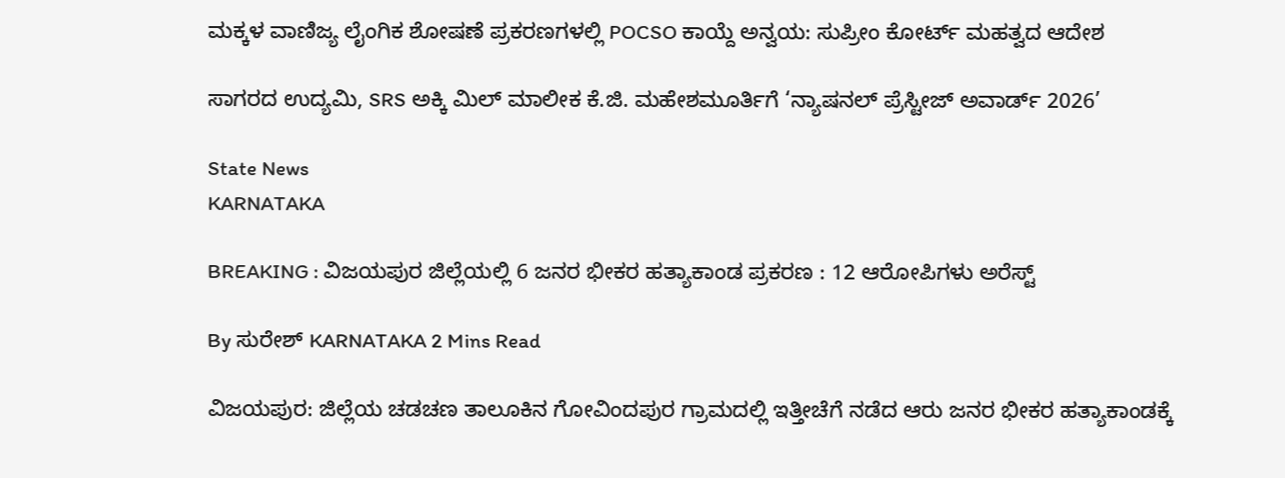ಮಕ್ಕಳ ವಾಣಿಜ್ಯ ಲೈಂಗಿಕ ಶೋಷಣೆ ಪ್ರಕರಣಗಳಲ್ಲಿ POCSO ಕಾಯ್ದೆ ಅನ್ವಯ: ಸುಪ್ರೀಂ ಕೋರ್ಟ್ ಮಹತ್ವದ ಆದೇಶ

ಸಾಗರದ ಉದ್ಯಮಿ, SRS ಅಕ್ಕಿ ಮಿಲ್ ಮಾಲೀಕ ಕೆ.ಜಿ. ಮಹೇಶಮೂರ್ತಿಗೆ ‘ನ್ಯಾಷನಲ್ ಪ್ರೆಸ್ಟೀಜ್ ಅವಾರ್ಡ್ 2026’

State News
KARNATAKA

BREAKING : ವಿಜಯಪುರ ಜಿಲ್ಲೆಯಲ್ಲಿ 6 ಜನರ ಭೀಕರ ಹತ್ಯಾಕಾಂಡ ಪ್ರಕರಣ : 12 ಆರೋಪಿಗಳು ಅರೆಸ್ಟ್

By ಸುರೇಶ್‌ KARNATAKA 2 Mins Read

ವಿಜಯಪುರ: ಜಿಲ್ಲೆಯ ಚಡಚಣ ತಾಲೂಕಿನ ಗೋವಿಂದಪುರ ಗ್ರಾಮದಲ್ಲಿ ಇತ್ತೀಚೆಗೆ ನಡೆದ ಆರು ಜನರ ಭೀಕರ ಹತ್ಯಾಕಾಂಡಕ್ಕೆ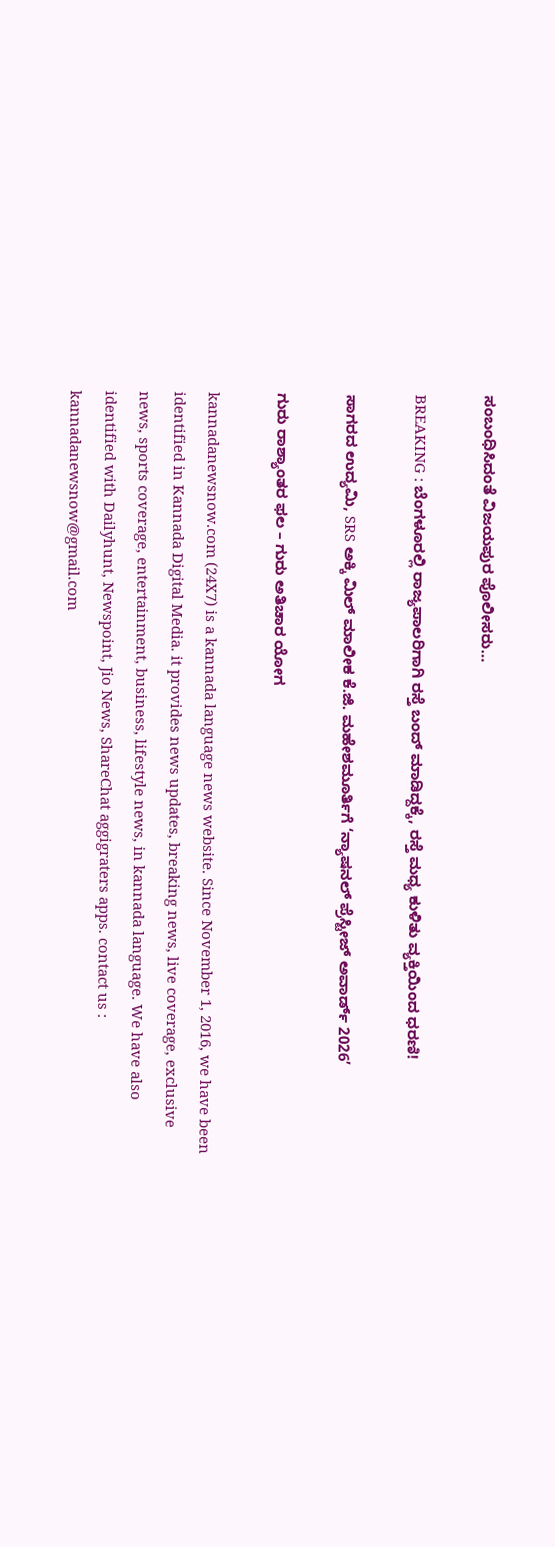ಸಂಬಂಧಿಸಿದಂತೆ ವಿಜಯಪುರ ಪೊಲೀಸರು…

BREAKING : ಬೆಂಗಳೂರಲ್ಲಿ ರಾಜ್ಯಪಾಲರಿಗಾಗಿ ರಸ್ತೆ ಬಂದ್ ಮಾಡಿದ್ದಕ್ಕೆ, ರಸ್ತೆ ಮಧ್ಯ ಕುಳಿತು ವ್ಯಕ್ತಿಯಿಂದ ಧರಣಿ!

ಸಾಗರದ ಉದ್ಯಮಿ, SRS ಅಕ್ಕಿ ಮಿಲ್ ಮಾಲೀಕ ಕೆ.ಜಿ. ಮಹೇಶಮೂರ್ತಿಗೆ ‘ನ್ಯಾಷನಲ್ ಪ್ರೆಸ್ಟೀಜ್ ಅವಾರ್ಡ್ 2026’

ಗುರು ರಾಶ್ಯಾಂತರ ಫಲ – ಗುರು ಅತಿಚಾರ ಯೋಗ

kannadanewsnow.com (24X7) is a kannada language news website. Since November 1, 2016, we have been identified in Kannada Digital Media. it provides news updates, breaking news, live coverage, exclusive news, sports coverage, entertainment, business, lifestyle news, in kannada language. We have also identified with Dailyhunt, Newspoint, Jio News, ShareChat aggigraters apps. contact us : kannadanewsnow@gmail.com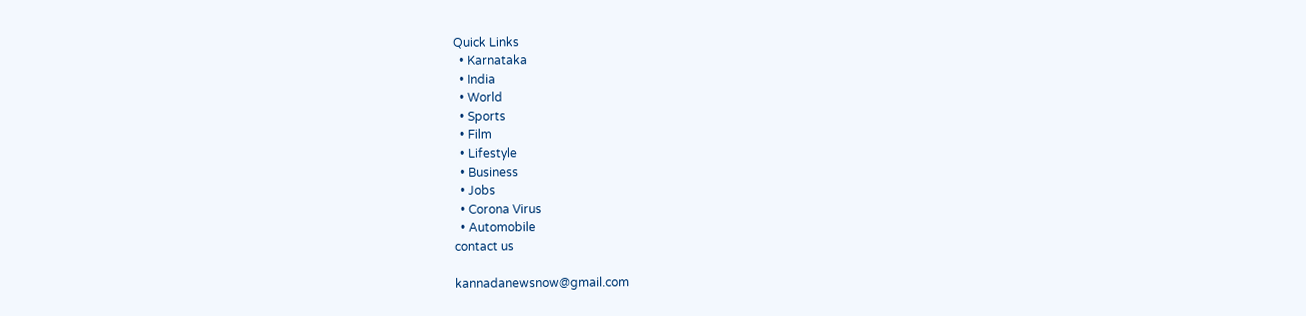Quick Links
  • Karnataka
  • India
  • World
  • Sports
  • Film
  • Lifestyle
  • Business
  • Jobs
  • Corona Virus
  • Automobile
contact us

kannadanewsnow@gmail.com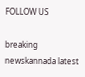FOLLOW US

breaking newskannada latest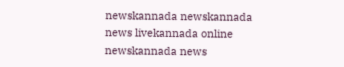newskannada newskannada news livekannada online newskannada news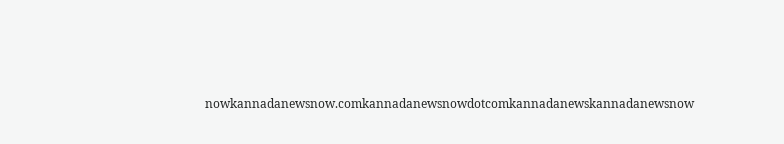nowkannadanewsnow.comkannadanewsnowdotcomkannadanewskannadanewsnow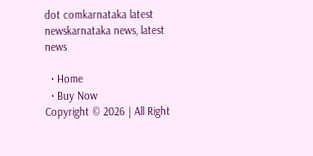dot comkarnataka latest newskarnataka news, latest news

  • Home
  • Buy Now
Copyright © 2026 | All Right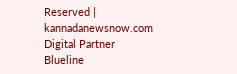Reserved | kannadanewsnow.com
Digital Partner Blueline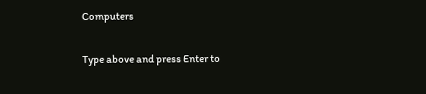Computers

Type above and press Enter to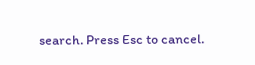search. Press Esc to cancel.